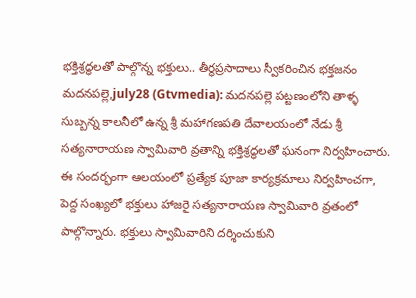భక్తిశ్రద్ధలతో పాల్గొన్న భక్తులు.. తీర్థప్రసాదాలు స్వీకరించిన భక్తజనం
మదనపల్లె,july28 (Gtvmedia): మదనపల్లె పట్టణంలోని తాళ్ళ సుబ్బన్న కాలనీలో ఉన్న శ్రీ మహాగణపతి దేవాలయంలో నేడు శ్రీ సత్యనారాయణ స్వామివారి వ్రతాన్ని భక్తిశ్రద్ధలతో ఘనంగా నిర్వహించారు.
ఈ సందర్భంగా ఆలయంలో ప్రత్యేక పూజా కార్యక్రమాలు నిర్వహించగా, పెద్ద సంఖ్యలో భక్తులు హాజరై సత్యనారాయణ స్వామివారి వ్రతంలో పాల్గొన్నారు. భక్తులు స్వామివారిని దర్శించుకుని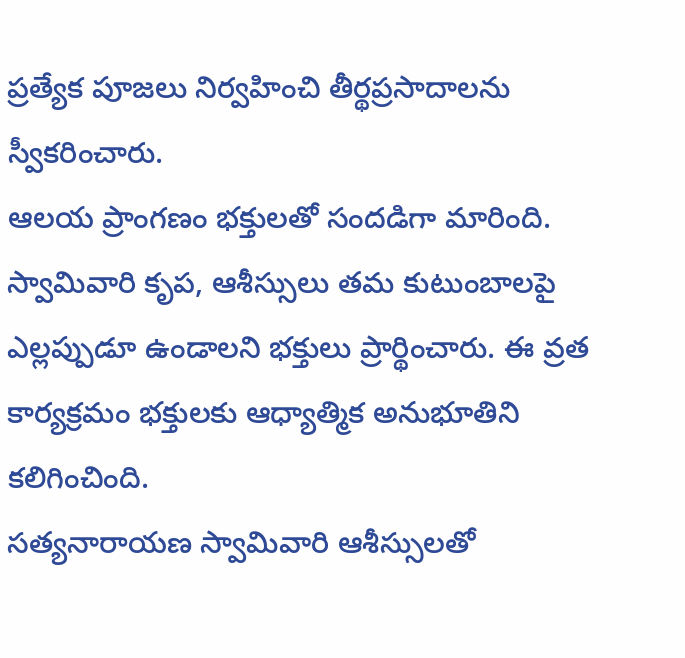ప్రత్యేక పూజలు నిర్వహించి తీర్థప్రసాదాలను స్వీకరించారు.
ఆలయ ప్రాంగణం భక్తులతో సందడిగా మారింది. స్వామివారి కృప, ఆశీస్సులు తమ కుటుంబాలపై ఎల్లప్పుడూ ఉండాలని భక్తులు ప్రార్థించారు. ఈ వ్రత కార్యక్రమం భక్తులకు ఆధ్యాత్మిక అనుభూతిని కలిగించింది.
సత్యనారాయణ స్వామివారి ఆశీస్సులతో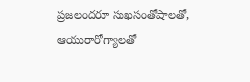ప్రజలందరూ సుఖసంతోషాలతో, ఆయురారోగ్యాలతో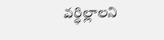వర్ధిల్లాలని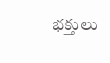భక్తులు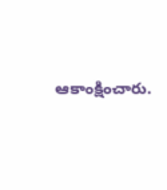ఆకాంక్షించారు.